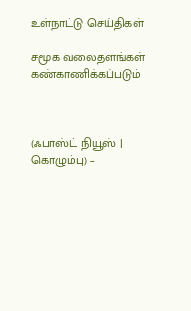உள்நாட்டு செய்திகள்

சமூக வலைதளங்கள் கண்காணிக்கப்படும்



(ஃபாஸ்ட் நியூஸ் | கொழும்பு) –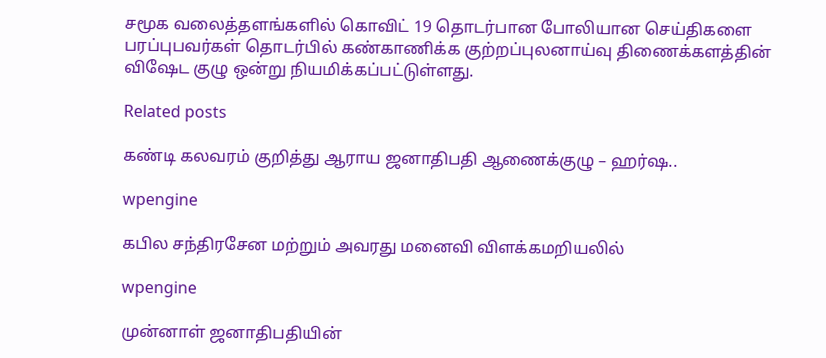சமூக வலைத்தளங்களில் கொவிட் 19 தொடர்பான போலியான செய்திகளை பரப்புபவர்கள் தொடர்பில் கண்காணிக்க குற்றப்புலனாய்வு திணைக்களத்தின் விஷேட குழு ஒன்று நியமிக்கப்பட்டுள்ளது.

Related posts

கண்டி கலவரம் குறித்து ஆராய ஜனாதிபதி ஆணைக்குழு – ஹர்ஷ..

wpengine

கபில சந்திரசேன மற்றும் அவரது மனைவி விளக்கமறியலில்

wpengine

முன்னாள் ஜனாதிபதியின்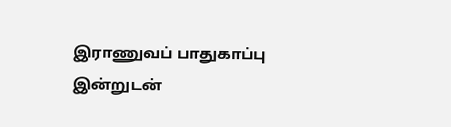இராணுவப் பாதுகாப்பு இன்றுடன்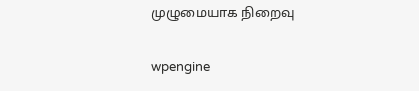முழுமையாக நிறைவு

wpengine